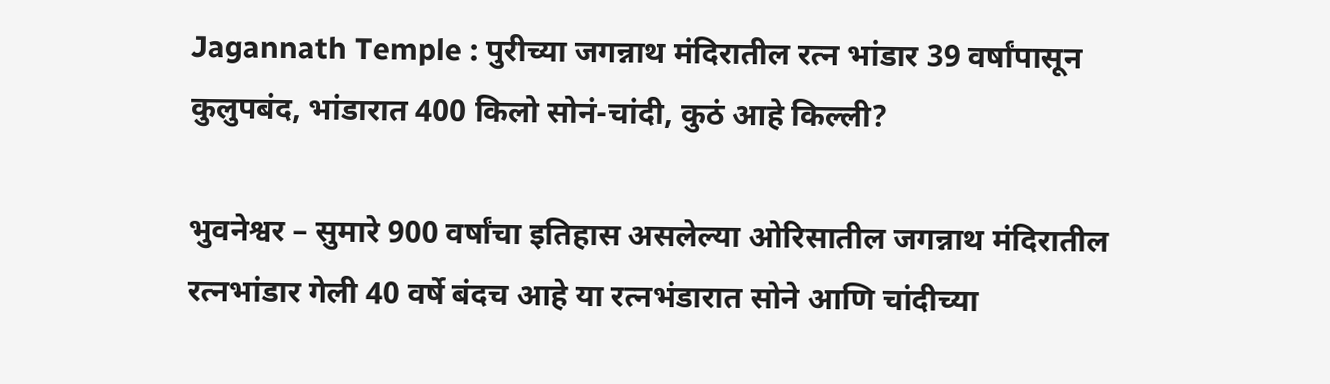Jagannath Temple : पुरीच्या जगन्नाथ मंदिरातील रत्न भांडार 39 वर्षांपासून कुलुपबंद, भांडारात 400 किलो सोनं-चांदी, कुठं आहे किल्ली?

भुवनेश्वर – सुमारे 900 वर्षांचा इतिहास असलेल्या ओरिसातील जगन्नाथ मंदिरातील रत्नभांडार गेली 40 वर्षे बंदच आहे या रत्नभंडारात सोने आणि चांदीच्या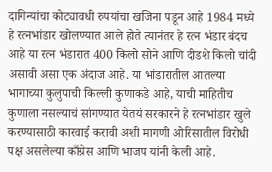दागिन्यांचा कोट्यावधी रुपयांचा खजिना पडून आहे 1984 मध्ये हे रत्नभांडार खोलण्यात आले होते त्यानंतर हे रत्न भंडार बंदच आहे या रत्न भंडारात 400 किलो सोने आणि दीडशे किलो चांदी असावी असा एक अंदाज आहे. या भांडारातील आतल्या भागाच्या कुलुपाची किल्ली कुणाकडे आहे, याची माहितीच कुणाला नसल्याचं सांगण्यात येतयं सरकारने हे रत्नभांडार खुले करण्यासाठी कारवाई करावी अशी मागणी ओरिसातील विरोधी पक्ष असलेल्या काँग्रेस आणि भाजप यांनी केली आहे.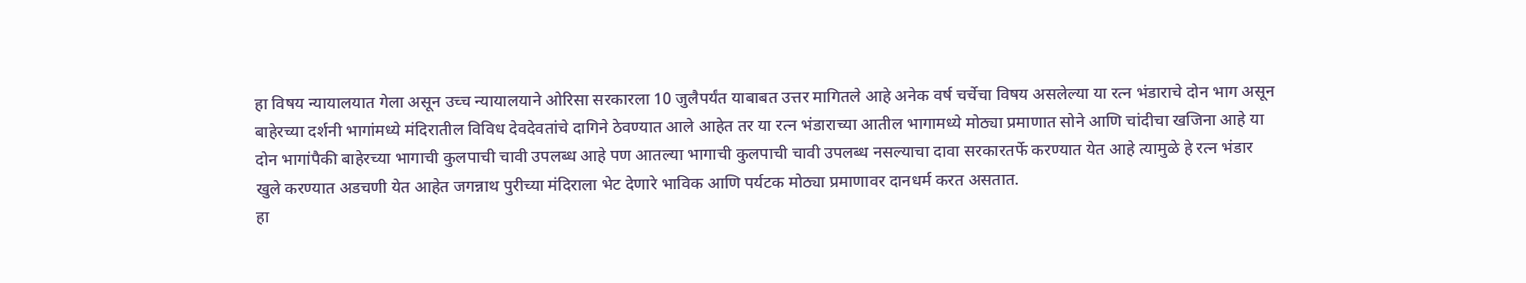हा विषय न्यायालयात गेला असून उच्च न्यायालयाने ओरिसा सरकारला 10 जुलैपर्यंत याबाबत उत्तर मागितले आहे अनेक वर्ष चर्चेचा विषय असलेल्या या रत्न भंडाराचे दोन भाग असून बाहेरच्या दर्शनी भागांमध्ये मंदिरातील विविध देवदेवतांचे दागिने ठेवण्यात आले आहेत तर या रत्न भंडाराच्या आतील भागामध्ये मोठ्या प्रमाणात सोने आणि चांदीचा खजिना आहे या दोन भागांपैकी बाहेरच्या भागाची कुलपाची चावी उपलब्ध आहे पण आतल्या भागाची कुलपाची चावी उपलब्ध नसल्याचा दावा सरकारतर्फे करण्यात येत आहे त्यामुळे हे रत्न भंडार खुले करण्यात अडचणी येत आहेत जगन्नाथ पुरीच्या मंदिराला भेट देणारे भाविक आणि पर्यटक मोठ्या प्रमाणावर दानधर्म करत असतात.
हा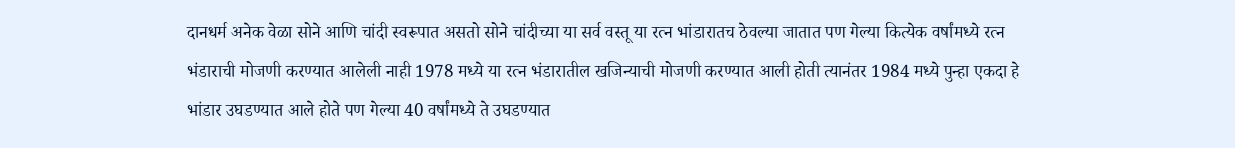दानधर्म अनेक वेळा सोने आणि चांदी स्वरूपात असतो सोने चांदीच्या या सर्व वस्तू या रत्न भांडारातच ठेवल्या जातात पण गेल्या कित्येक वर्षांमध्ये रत्न भंडाराची मोजणी करण्यात आलेली नाही 1978 मध्ये या रत्न भंडारातील खजिन्याची मोजणी करण्यात आली होती त्यानंतर 1984 मध्ये पुन्हा एकदा हे भांडार उघडण्यात आले होते पण गेल्या 40 वर्षांमध्ये ते उघडण्यात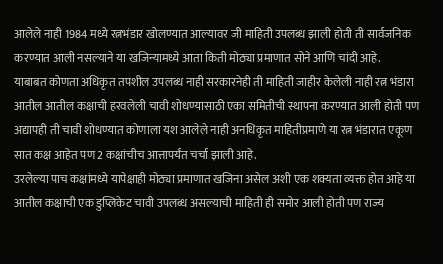आलेले नाही 1984 मध्ये रत्नभंडार खोलण्यात आल्यावर जी माहिती उपलब्ध झाली होती ती सार्वजनिक करण्यात आली नसल्याने या खजिन्यामध्ये आता किती मोठ्या प्रमाणात सोने आणि चांदी आहे.
याबाबत कोणता अधिकृत तपशील उपलब्ध नाही सरकारनेही ती माहिती जाहीर केलेली नाही रत्न भंडारा आतील आतील कक्षाची हरवलेली चावी शोधण्यासाठी एका समितीची स्थापना करण्यात आली होती पण अद्यापही ती चावी शोधण्यात कोणाला यश आलेले नाही अनधिकृत माहितीप्रमाणे या रत्न भंडारात एकूण सात कक्ष आहेत पण 2 कक्षांचीच आत्तापर्यंत चर्चा झाली आहे.
उरलेल्या पाच कक्षांमध्ये यापेक्षाही मोठ्या प्रमाणात खजिना असेल अशी एक शक्यता व्यक्त होत आहे या आतील कक्षाची एक डुप्लिकेट चावी उपलब्ध असल्याची माहिती ही समोर आली होती पण राज्य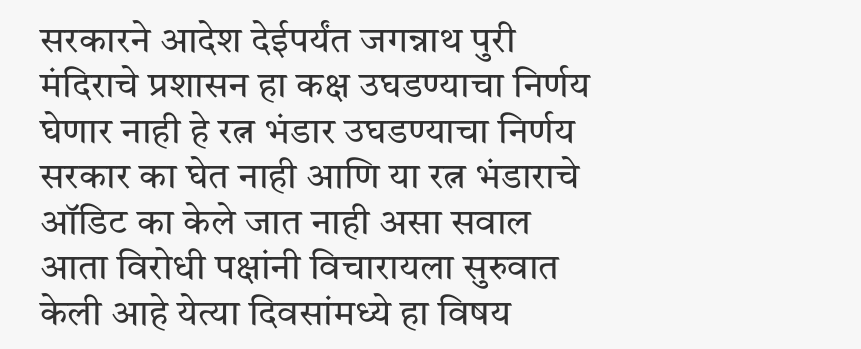सरकारने आदेश देईपर्यंत जगन्नाथ पुरी मंदिराचे प्रशासन हा कक्ष उघडण्याचा निर्णय घेणार नाही हे रत्न भंडार उघडण्याचा निर्णय सरकार का घेत नाही आणि या रत्न भंडाराचे ऑडिट का केले जात नाही असा सवाल आता विरोधी पक्षांनी विचारायला सुरुवात केली आहे येत्या दिवसांमध्ये हा विषय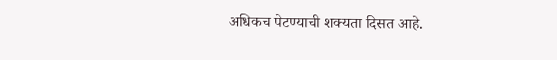अधिकच पेटण्याची शक्यता दिसत आहे.